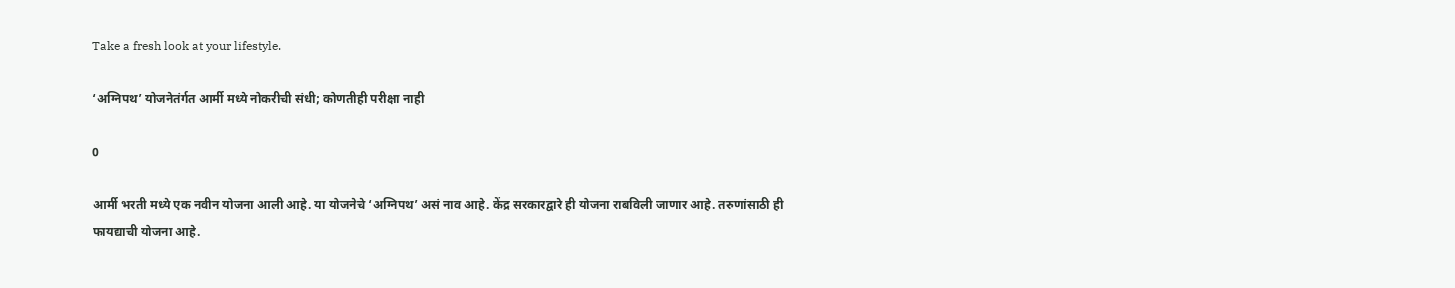Take a fresh look at your lifestyle.

‘अग्निपथ’ योजनेतंर्गत आर्मी मध्ये नोकरीची संधी; कोणतीही परीक्षा नाही

0

आर्मी भरती मध्ये एक नवीन योजना आली आहे. या योजनेचे ‘अग्निपथ’ असं नाव आहे. केंद्र सरकारद्वारे ही योजना राबविली जाणार आहे. तरुणांसाठी ही फायद्याची योजना आहे.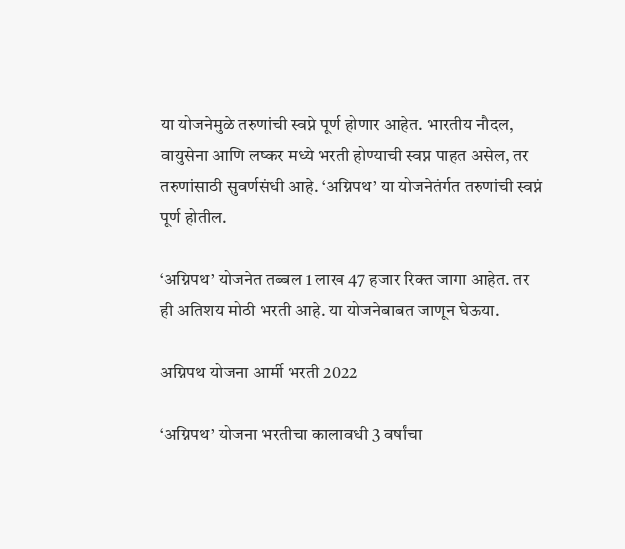या योजनेमुळे तरुणांची स्वप्ने पूर्ण होणार आहेत. भारतीय नौदल, वायुसेना आणि लष्कर मध्ये भरती होण्याची स्वप्न पाहत असेल, तर तरुणांसाठी सुवर्णसंधी आहे. ‘अग्निपथ’ या योजनेतंर्गत तरुणांची स्वप्नं पूर्ण होतील.

‘अग्निपथ’ योजनेत तब्बल 1 लाख 47 हजार रिक्त जागा आहेत. तर ही अतिशय मोठी भरती आहे. या योजनेबाबत जाणून घेऊया.

अग्निपथ योजना आर्मी भरती 2022

‘अग्निपथ’ योजना भरतीचा कालावधी 3 वर्षांचा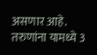असणार आहे. तरुणांना यामध्ये 3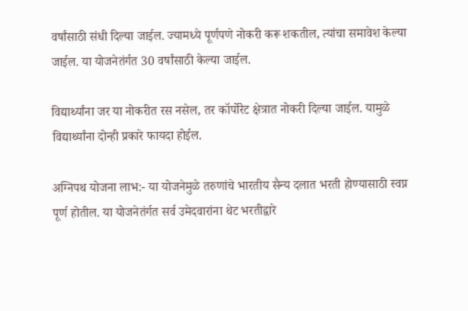वर्षांसाठी संधी दिल्या जाईल. ज्यामध्ये पूर्णपणे नोकरी करू शकतील, त्यांचा समावेश केल्या जाईल. या योजनेतंर्गत 30 वर्षांसाठी केल्या जाईल.

विद्यार्थ्यांना जर या नोकरीत रस नसेल, तर कॉर्पोरेट क्षेत्रात नोकरी दिल्या जाईल. यामुळे विद्यार्थ्यांना दोन्ही प्रकारे फायदा होईल.

अग्निपथ योजना लाभ:- या योजनेमुळे तरुणांचे भारतीय सैन्य दलात भरती होण्यासाठी स्वप्न पूर्ण होतील. या योजनेतंर्गत सर्व उमेदवारांना थेट भरतीद्वारे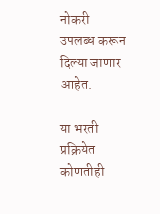नोकरी उपलब्ध करून दिल्या जाणार आहेत.

या भरती प्रक्रियेत कोणतीही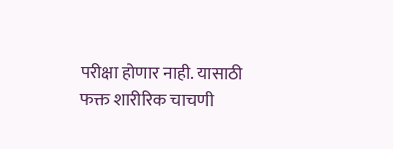परीक्षा होणार नाही. यासाठी फक्त शारीरिक चाचणी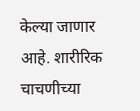केल्या जाणार आहे. शारीरिक चाचणीच्या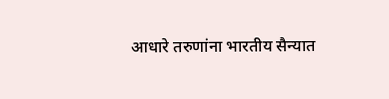आधारे‌ तरुणांना भारतीय सैन्यात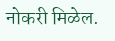नोकरी मिळेल.